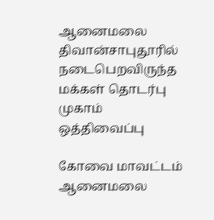ஆனைமலை திவான்சாபுதூரில் நடைபெறவிருந்த மக்கள் தொடர்பு முகாம் ஒத்திவைப்பு

கோவை மாவட்டம் ஆனைமலை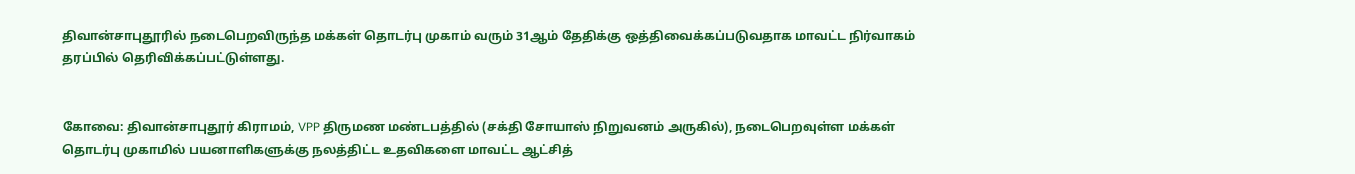திவான்சாபுதூரில் நடைபெறவிருந்த மக்கள் தொடர்பு முகாம் வரும் 31ஆம் தேதிக்கு ஒத்திவைக்கப்படுவதாக மாவட்ட நிர்வாகம் தரப்பில் தெரிவிக்கப்பட்டுள்ளது.


கோவை: திவான்சாபுதூர் கிராமம், VPP திருமண மண்டபத்தில் (சக்தி சோயாஸ் நிறுவனம் அருகில்), நடைபெறவுள்ள மக்கள் தொடர்பு முகாமில் பயனாளிகளுக்கு நலத்திட்ட உதவிகளை மாவட்ட ஆட்சித்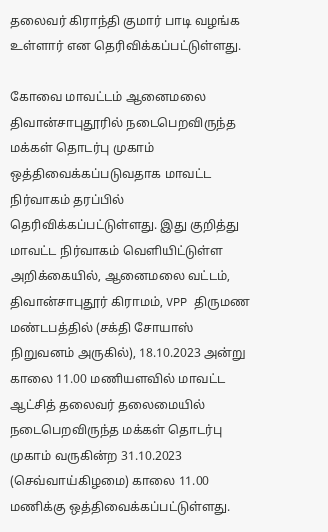தலைவர் கிராந்தி குமார் பாடி வழங்க உள்ளார் என தெரிவிக்கப்பட்டுள்ளது.

கோவை மாவட்டம் ஆனைமலை திவான்சாபுதூரில் நடைபெறவிருந்த மக்கள் தொடர்பு முகாம் ஒத்திவைக்கப்படுவதாக மாவட்ட நிர்வாகம் தரப்பில் தெரிவிக்கப்பட்டுள்ளது. இது குறித்து மாவட்ட நிர்வாகம் வெளியிட்டுள்ள அறிக்கையில், ஆனைமலை வட்டம், திவான்சாபுதூர் கிராமம், VPP திருமண மண்டபத்தில் (சக்தி சோயாஸ் நிறுவனம் அருகில்), 18.10.2023 அன்று காலை 11.00 மணியளவில் மாவட்ட ஆட்சித் தலைவர் தலைமையில் நடைபெறவிருந்த மக்கள் தொடர்பு முகாம் வருகின்ற 31.10.2023 (செவ்வாய்கிழமை) காலை 11.00 மணிக்கு ஒத்திவைக்கப்பட்டுள்ளது.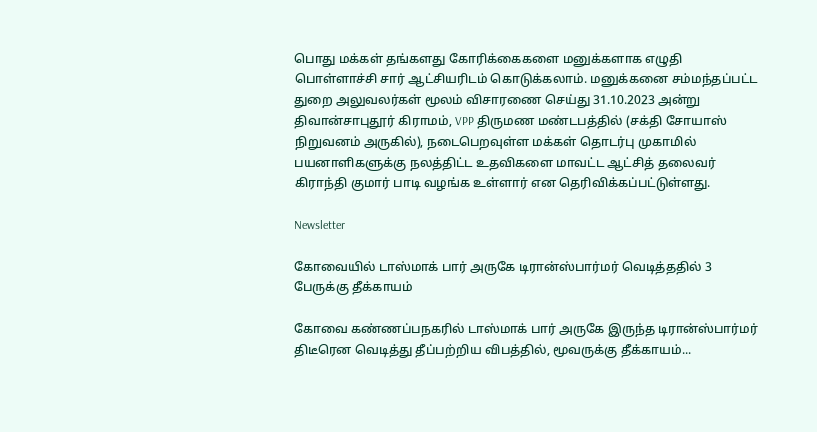பொது மக்கள் தங்களது கோரிக்கைகளை மனுக்களாக எழுதி பொள்ளாச்சி சார் ஆட்சியரிடம் கொடுக்கலாம். மனுக்கனை சம்மந்தப்பட்ட துறை அலுவலர்கள் மூலம் விசாரணை செய்து 31.10.2023 அன்று திவான்சாபுதூர் கிராமம், VPP திருமண மண்டபத்தில் (சக்தி சோயாஸ் நிறுவனம் அருகில்), நடைபெறவுள்ள மக்கள் தொடர்பு முகாமில் பயனாளிகளுக்கு நலத்திட்ட உதவிகளை மாவட்ட ஆட்சித் தலைவர் கிராந்தி குமார் பாடி வழங்க உள்ளார் என தெரிவிக்கப்பட்டுள்ளது.

Newsletter

கோவையில் டாஸ்மாக் பார் அருகே டிரான்ஸ்பார்மர் வெடித்ததில் 3 பேருக்கு தீக்காயம்

கோவை கண்ணப்பநகரில் டாஸ்மாக் பார் அருகே இருந்த டிரான்ஸ்பார்மர் திடீரென வெடித்து தீப்பற்றிய விபத்தில், மூவருக்கு தீக்காயம்...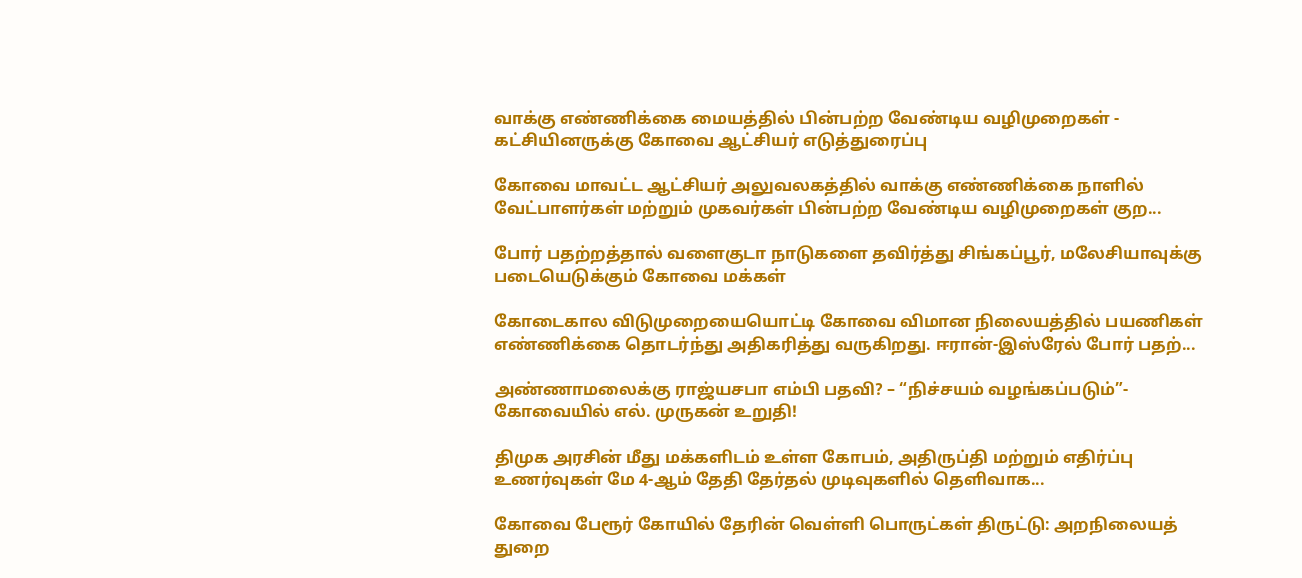வாக்கு எண்ணிக்கை மையத்தில் பின்பற்ற வேண்டிய வழிமுறைகள் - கட்சியினருக்கு கோவை ஆட்சியர் எடுத்துரைப்பு

கோவை மாவட்ட ஆட்சியர் அலுவலகத்தில் வாக்கு எண்ணிக்கை நாளில் வேட்பாளர்கள் மற்றும் முகவர்கள் பின்பற்ற வேண்டிய வழிமுறைகள் குற...

போர் பதற்றத்தால் வளைகுடா நாடுகளை தவிர்த்து சிங்கப்பூர், மலேசியாவுக்கு படையெடுக்கும் கோவை மக்கள்

கோடைகால விடுமுறையையொட்டி கோவை விமான நிலையத்தில் பயணிகள் எண்ணிக்கை தொடர்ந்து அதிகரித்து வருகிறது. ஈரான்-இஸ்ரேல் போர் பதற்...

அண்ணாமலைக்கு ராஜ்யசபா எம்பி பதவி? – “நிச்சயம் வழங்கப்படும்”- கோவையில் எல். முருகன் உறுதி!

திமுக அரசின் மீது மக்களிடம் உள்ள கோபம், அதிருப்தி மற்றும் எதிர்ப்பு உணர்வுகள் மே 4-ஆம் தேதி தேர்தல் முடிவுகளில் தெளிவாக...

கோவை பேரூர் கோயில் தேரின் வெள்ளி பொருட்கள் திருட்டு: அறநிலையத் துறை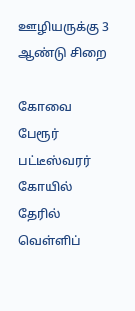ஊழியருக்கு 3 ஆண்டு சிறை

கோவை பேரூர் பட்டீஸ்வரர் கோயில் தேரில் வெள்ளிப்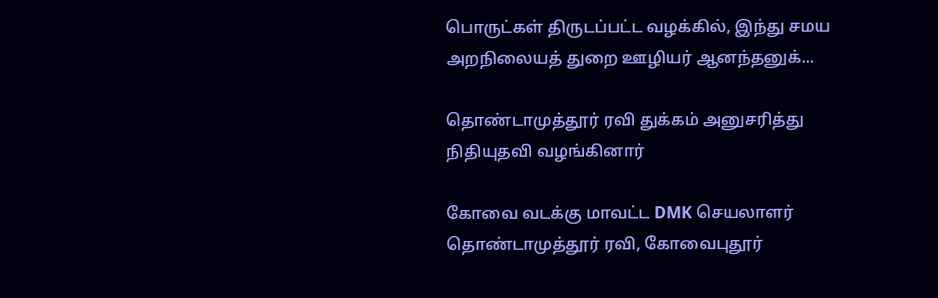பொருட்கள் திருடப்பட்ட வழக்கில், இந்து சமய அறநிலையத் துறை ஊழியர் ஆனந்தனுக்...

தொண்டாமுத்தூர் ரவி துக்கம் அனுசரித்து நிதியுதவி வழங்கினார்

கோவை வடக்கு மாவட்ட DMK செயலாளர் தொண்டாமுத்தூர் ரவி, கோவைபுதூர்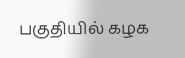பகுதியில் கழக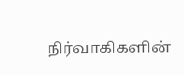நிர்வாகிகளின்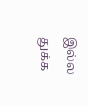இல்ல துக்க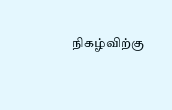நிகழ்விற்கு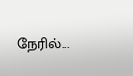நேரில்...